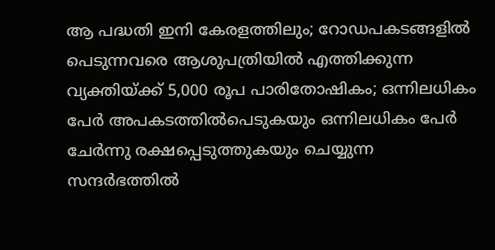ആ പദ്ധതി ഇനി കേരളത്തിലും; റോഡപകടങ്ങളിൽ പെടുന്നവരെ ആശുപത്രിയിൽ എത്തിക്കുന്ന വ്യക്തിയ്ക്ക് 5,000 രൂപ പാരിതോഷികം; ഒന്നിലധികം പേർ അപകടത്തിൽപെടുകയും ഒന്നിലധികം പേർ ചേർന്നു രക്ഷപ്പെടുത്തുകയും ചെയ്യുന്ന സന്ദർഭത്തിൽ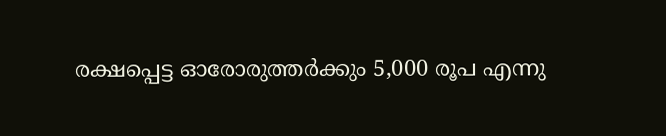രക്ഷപ്പെട്ട ഓരോരുത്തർക്കും 5,000 രൂപ എന്നു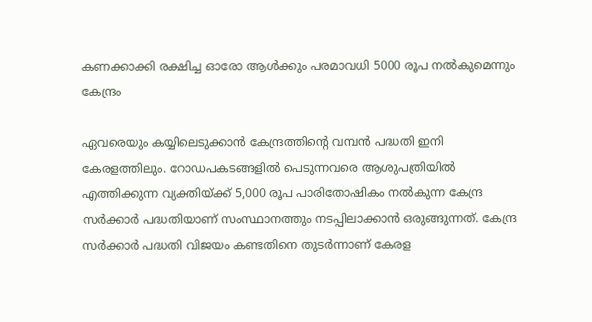കണക്കാക്കി രക്ഷിച്ച ഓരോ ആൾക്കും പരമാവധി 5000 രൂപ നൽകുമെന്നും കേന്ദ്രം

ഏവരെയും കയ്യിലെടുക്കാൻ കേന്ദ്രത്തിന്റെ വമ്പൻ പദ്ധതി ഇനി കേരളത്തിലും. റോഡപകടങ്ങളിൽ പെടുന്നവരെ ആശുപത്രിയിൽ എത്തിക്കുന്ന വ്യക്തിയ്ക്ക് 5,000 രൂപ പാരിതോഷികം നൽകുന്ന കേന്ദ്ര സർക്കാർ പദ്ധതിയാണ് സംസ്ഥാനത്തും നടപ്പിലാക്കാൻ ഒരുങ്ങുന്നത്. കേന്ദ്ര സർക്കാർ പദ്ധതി വിജയം കണ്ടതിനെ തുടർന്നാണ് കേരള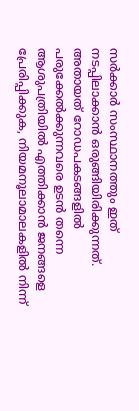സർക്കാർ സംസ്ഥാനത്തും ഇത് നടപ്പിലാക്കാൻ ഒരുങ്ങിയിരിക്കുന്നത്.
അതായത് റോഡപകടങ്ങളിൽ പരുക്കേൽക്കുന്നവരെ ഉടൻ തന്നെ ആശുപത്രിയിൽ എത്തിക്കാൻ ജനങ്ങളെ പ്രേരിപ്പിക്കുക, നിയമനൂലാമാലകളിൽ നിന്ന്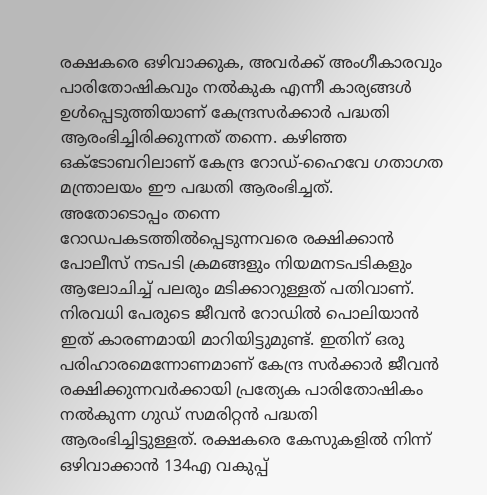രക്ഷകരെ ഒഴിവാക്കുക, അവർക്ക് അംഗീകാരവും പാരിതോഷികവും നൽകുക എന്നീ കാര്യങ്ങൾ ഉൾപ്പെടുത്തിയാണ് കേന്ദ്രസർക്കാർ പദ്ധതി ആരംഭിച്ചിരിക്കുന്നത് തന്നെ. കഴിഞ്ഞ ഒക്ടോബറിലാണ് കേന്ദ്ര റോഡ്-ഹൈവേ ഗതാഗത മന്ത്രാലയം ഈ പദ്ധതി ആരംഭിച്ചത്.
അതോടൊപ്പം തന്നെ റോഡപകടത്തിൽപ്പെടുന്നവരെ രക്ഷിക്കാൻ പോലീസ് നടപടി ക്രമങ്ങളും നിയമനടപടികളും ആലോചിച്ച് പലരും മടിക്കാറുള്ളത് പതിവാണ്. നിരവധി പേരുടെ ജീവൻ റോഡിൽ പൊലിയാൻ ഇത് കാരണമായി മാറിയിട്ടുമുണ്ട്. ഇതിന് ഒരു പരിഹാരമെന്നോണമാണ് കേന്ദ്ര സർക്കാർ ജീവൻ രക്ഷിക്കുന്നവർക്കായി പ്രത്യേക പാരിതോഷികം നൽകുന്ന ഗുഡ് സമരിറ്റൻ പദ്ധതി ആരംഭിച്ചിട്ടുള്ളത്. രക്ഷകരെ കേസുകളിൽ നിന്ന് ഒഴിവാക്കാൻ 134എ വകുപ്പ്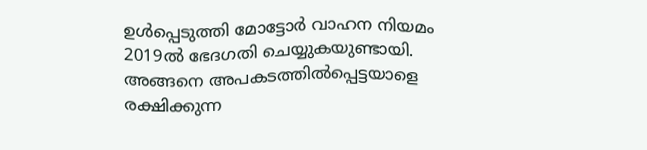ഉൾപ്പെടുത്തി മോട്ടോർ വാഹന നിയമം 2019ൽ ഭേദഗതി ചെയ്യുകയുണ്ടായി.
അങ്ങനെ അപകടത്തിൽപ്പെട്ടയാളെ രക്ഷിക്കുന്ന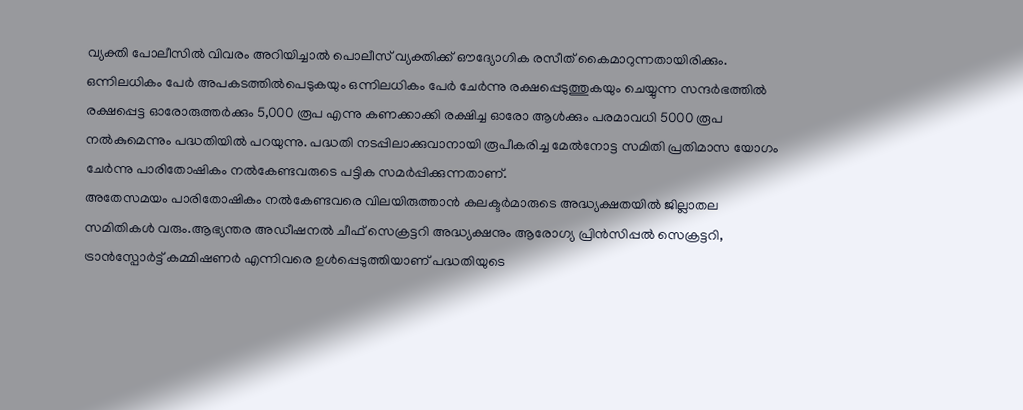വ്യക്തി പോലീസിൽ വിവരം അറിയിച്ചാൽ പൊലീസ് വ്യക്തിക്ക് ഔദ്യോഗിക രസീത് കൈമാറുന്നതായിരിക്കും. ഒന്നിലധികം പേർ അപകടത്തിൽപെടുകയും ഒന്നിലധികം പേർ ചേർന്നു രക്ഷപ്പെടുത്തുകയും ചെയ്യുന്ന സന്ദർഭത്തിൽ രക്ഷപ്പെട്ട ഓരോരുത്തർക്കും 5,000 രൂപ എന്നു കണക്കാക്കി രക്ഷിച്ച ഓരോ ആൾക്കും പരമാവധി 5000 രൂപ നൽകുമെന്നും പദ്ധതിയിൽ പറയുന്നു. പദ്ധതി നടപ്പിലാക്കുവാനായി രൂപീകരിച്ച മേൽനോട്ട സമിതി പ്രതിമാസ യോഗം ചേർന്നു പാരിതോഷികം നൽകേണ്ടവരുടെ പട്ടിക സമർപ്പിക്കുന്നതാണ്.
അതേസമയം പാരിതോഷികം നൽകേണ്ടവരെ വിലയിരുത്താൻ കലക്ടർമാരുടെ അദ്ധ്യക്ഷതയിൽ ജില്ലാതല സമിതികൾ വരും.ആഭ്യന്തര അഡീഷനൽ ചീഫ് സെക്രട്ടറി അദ്ധ്യക്ഷനും ആരോഗ്യ പ്രിൻസിപ്പൽ സെക്രട്ടറി, ട്രാൻസ്പോർട്ട് കമ്മിഷണർ എന്നിവരെ ഉൾപ്പെടുത്തിയാണ് പദ്ധതിയുടെ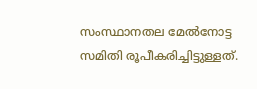സംസ്ഥാനതല മേൽനോട്ട സമിതി രൂപീകരിച്ചിട്ടുള്ളത്.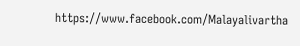https://www.facebook.com/Malayalivartha